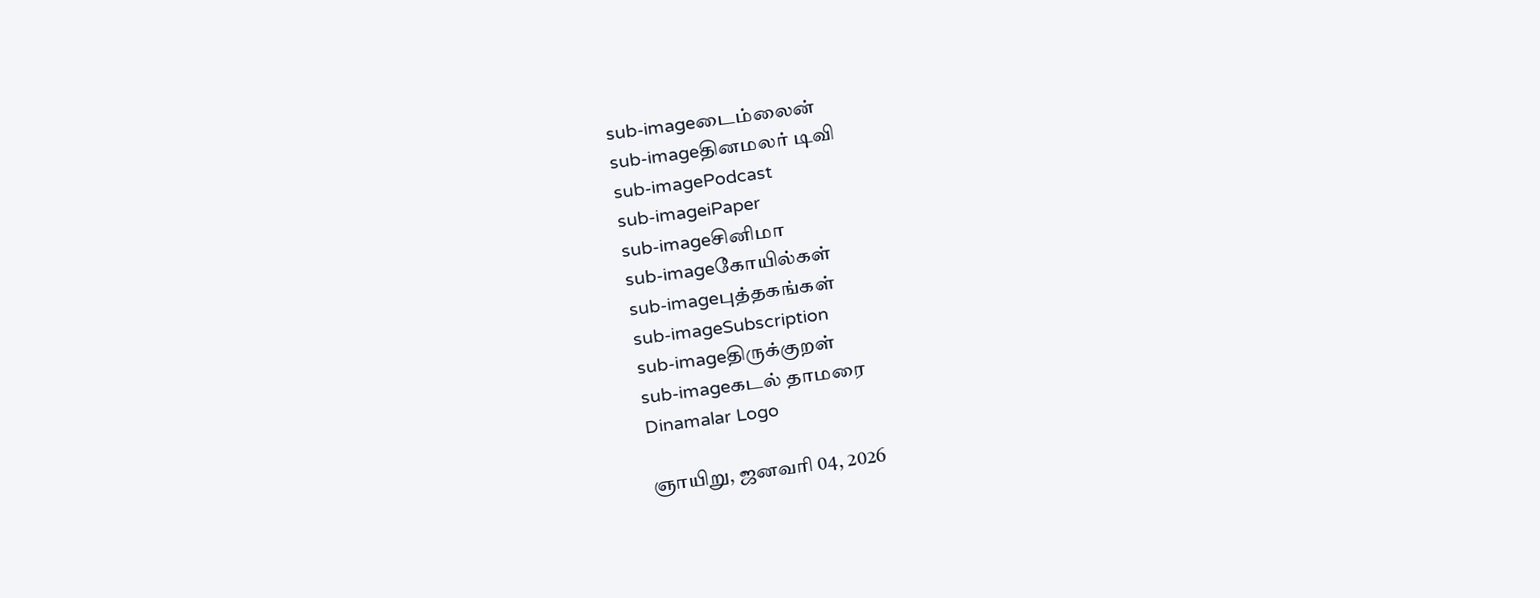sub-imageடைம்லைன்
sub-imageதினமலர் டிவி
sub-imagePodcast
sub-imageiPaper
sub-imageசினிமா
sub-imageகோயில்கள்
sub-imageபுத்தகங்கள்
sub-imageSubscription
sub-imageதிருக்குறள்
sub-imageகடல் தாமரை
Dinamalar Logo

ஞாயிறு, ஜனவரி 04, 2026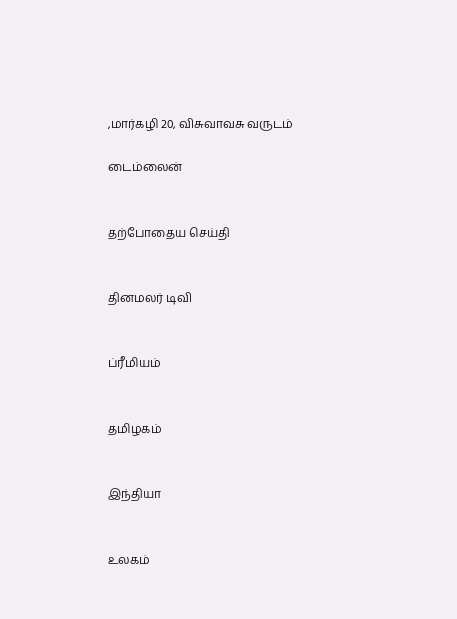,மார்கழி 20, விசுவாவசு வருடம்

டைம்லைன்


தற்போதைய செய்தி


தினமலர் டிவி


ப்ரீமியம்


தமிழகம்


இந்தியா


உலகம்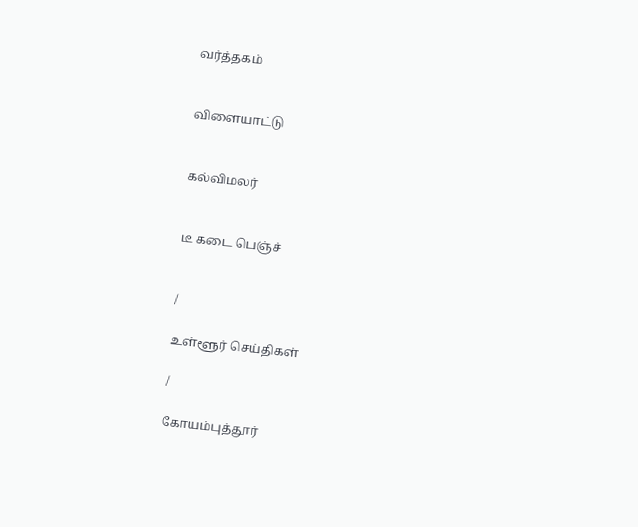வர்த்தகம்


விளையாட்டு


கல்விமலர்


டீ கடை பெஞ்ச்


/

உள்ளூர் செய்திகள்

/

கோயம்புத்தூர்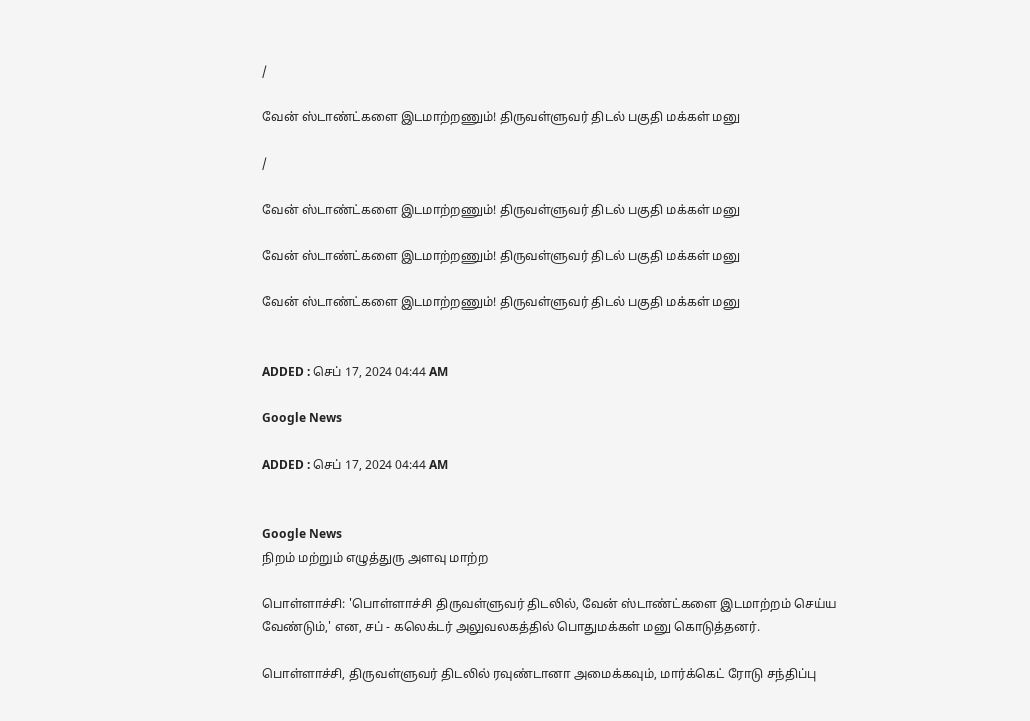/

வேன் ஸ்டாண்ட்களை இடமாற்றணும்! திருவள்ளுவர் திடல் பகுதி மக்கள் மனு

/

வேன் ஸ்டாண்ட்களை இடமாற்றணும்! திருவள்ளுவர் திடல் பகுதி மக்கள் மனு

வேன் ஸ்டாண்ட்களை இடமாற்றணும்! திருவள்ளுவர் திடல் பகுதி மக்கள் மனு

வேன் ஸ்டாண்ட்களை இடமாற்றணும்! திருவள்ளுவர் திடல் பகுதி மக்கள் மனு


ADDED : செப் 17, 2024 04:44 AM

Google News

ADDED : செப் 17, 2024 04:44 AM


Google News
நிறம் மற்றும் எழுத்துரு அளவு மாற்ற

பொள்ளாச்சி: 'பொள்ளாச்சி திருவள்ளுவர் திடலில், வேன் ஸ்டாண்ட்களை இடமாற்றம் செய்ய வேண்டும்,' என, சப் - கலெக்டர் அலுவலகத்தில் பொதுமக்கள் மனு கொடுத்தனர்.

பொள்ளாச்சி, திருவள்ளுவர் திடலில் ரவுண்டானா அமைக்கவும், மார்க்கெட் ரோடு சந்திப்பு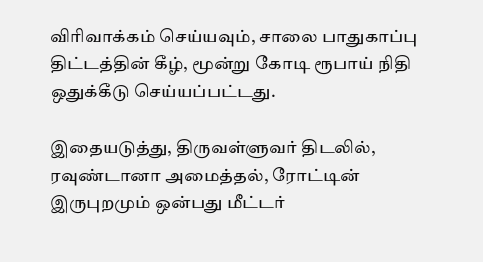விரிவாக்கம் செய்யவும், சாலை பாதுகாப்பு திட்டத்தின் கீழ், மூன்று கோடி ரூபாய் நிதி ஒதுக்கீடு செய்யப்பட்டது.

இதையடுத்து, திருவள்ளுவர் திடலில், ரவுண்டானா அமைத்தல், ரோட்டின் இருபுறமும் ஒன்பது மீட்டர்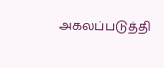அகலப்படுத்தி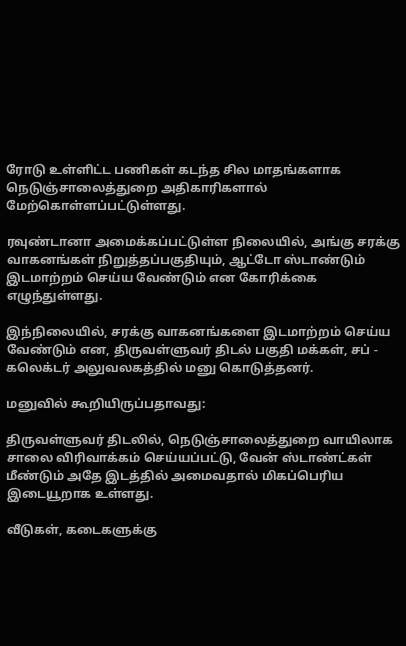ரோடு உள்ளிட்ட பணிகள் கடந்த சில மாதங்களாக நெடுஞ்சாலைத்துறை அதிகாரிகளால் மேற்கொள்ளப்பட்டுள்ளது.

ரவுண்டானா அமைக்கப்பட்டுள்ள நிலையில், அங்கு சரக்கு வாகனங்கள் நிறுத்தப்பகுதியும், ஆட்டோ ஸ்டாண்டும் இடமாற்றம் செய்ய வேண்டும் என கோரிக்கை எழுந்துள்ளது.

இந்நிலையில், சரக்கு வாகனங்களை இடமாற்றம் செய்ய வேண்டும் என, திருவள்ளுவர் திடல் பகுதி மக்கள், சப் - கலெக்டர் அலுவலகத்தில் மனு கொடுத்தனர்.

மனுவில் கூறியிருப்பதாவது:

திருவள்ளுவர் திடலில், நெடுஞ்சாலைத்துறை வாயிலாக சாலை விரிவாக்கம் செய்யப்பட்டு, வேன் ஸ்டாண்ட்கள் மீண்டும் அதே இடத்தில் அமைவதால் மிகப்பெரிய இடையூறாக உள்ளது.

வீடுகள், கடைகளுக்கு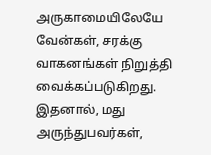அருகாமையிலேயே வேன்கள், சரக்கு வாகனங்கள் நிறுத்தி வைக்கப்படுகிறது. இதனால், மது அருந்துபவர்கள்,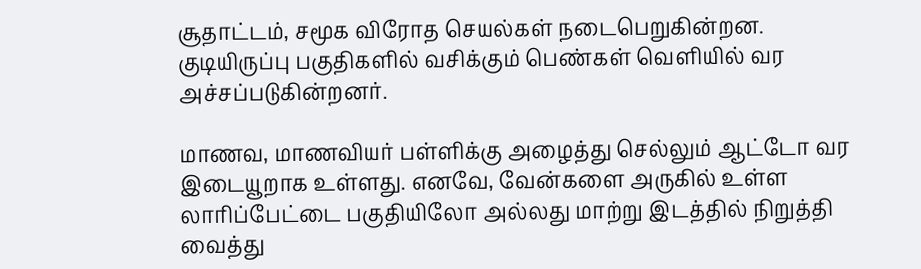சூதாட்டம், சமூக விரோத செயல்கள் நடைபெறுகின்றன. குடியிருப்பு பகுதிகளில் வசிக்கும் பெண்கள் வெளியில் வர அச்சப்படுகின்றனர்.

மாணவ, மாணவியர் பள்ளிக்கு அழைத்து செல்லும் ஆட்டோ வர இடையூறாக உள்ளது. எனவே, வேன்களை அருகில் உள்ள லாரிப்பேட்டை பகுதியிலோ அல்லது மாற்று இடத்தில் நிறுத்தி வைத்து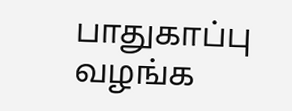பாதுகாப்பு வழங்க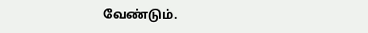வேண்டும்.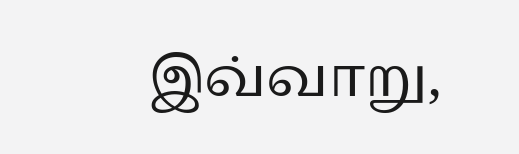இவ்வாறு,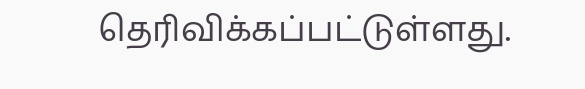தெரிவிக்கப்பட்டுள்ளது.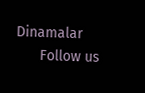Dinamalar
      Follow us